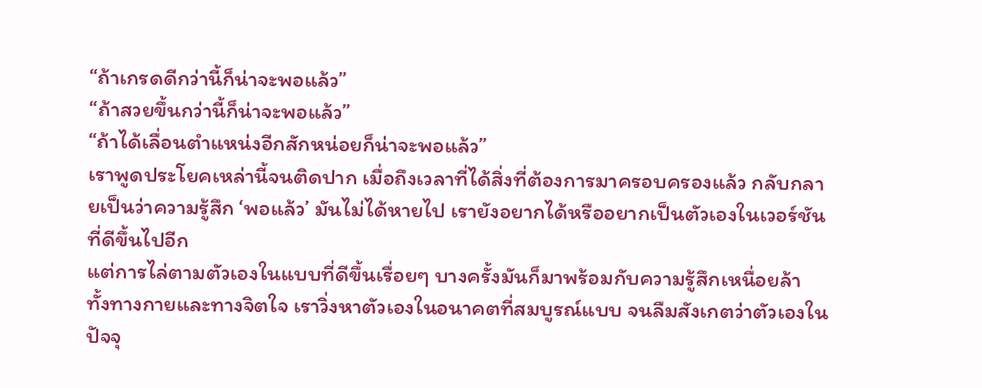“ถ้าเกรดดีกว่านี้ก็น่าจะพอแล้ว”
“ถ้าสวยขึ้นกว่านี้ก็น่าจะพอแล้ว”
“ถ้าได้เลื่อนตำแหน่งอีกสักหน่อยก็น่าจะพอแล้ว”
เราพูดประโยคเหล่านี้จนติดปาก เมื่อถึงเวลาที่ได้สิ่งที่ต้องการมาครอบครองแล้ว กลับกลายเป็นว่าความรู้สึก ‘พอแล้ว’ มันไม่ได้หายไป เรายังอยากได้หรืออยากเป็นตัวเองในเวอร์ชันที่ดีขึ้นไปอีก
แต่การไล่ตามตัวเองในแบบที่ดีขึ้นเรื่อยๆ บางครั้งมันก็มาพร้อมกับความรู้สึกเหนื่อยล้า ทั้งทางกายและทางจิตใจ เราวิ่งหาตัวเองในอนาคตที่สมบูรณ์แบบ จนลืมสังเกตว่าตัวเองในปัจจุ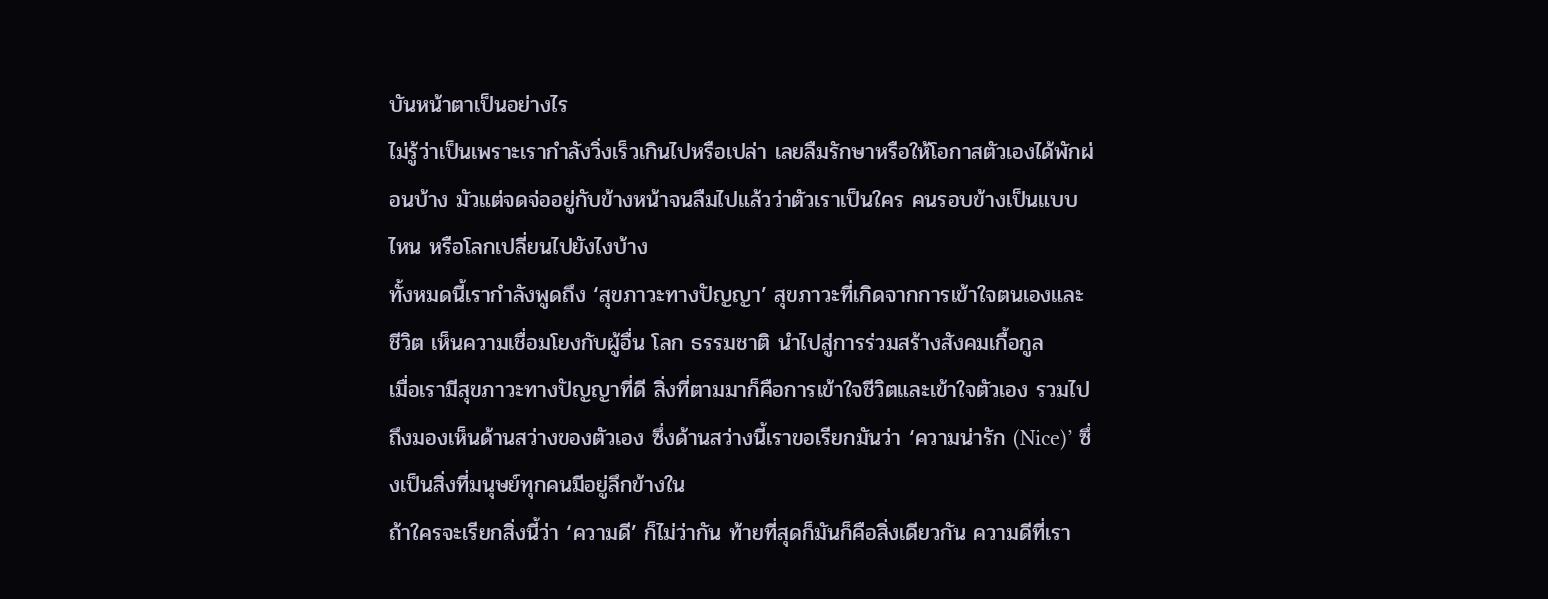บันหน้าตาเป็นอย่างไร
ไม่รู้ว่าเป็นเพราะเรากำลังวิ่งเร็วเกินไปหรือเปล่า เลยลืมรักษาหรือให้โอกาสตัวเองได้พักผ่อนบ้าง มัวแต่จดจ่ออยู่กับข้างหน้าจนลืมไปแล้วว่าตัวเราเป็นใคร คนรอบข้างเป็นแบบไหน หรือโลกเปลี่ยนไปยังไงบ้าง
ทั้งหมดนี้เรากำลังพูดถึง ‘สุขภาวะทางปัญญา’ สุขภาวะที่เกิดจากการเข้าใจตนเองและชีวิต เห็นความเชื่อมโยงกับผู้อื่น โลก ธรรมชาติ นําไปสู่การร่วมสร้างสังคมเกื้อกูล
เมื่อเรามีสุขภาวะทางปัญญาที่ดี สิ่งที่ตามมาก็คือการเข้าใจชีวิตและเข้าใจตัวเอง รวมไปถึงมองเห็นด้านสว่างของตัวเอง ซึ่งด้านสว่างนี้เราขอเรียกมันว่า ‘ความน่ารัก (Nice)’ ซึ่งเป็นสิ่งที่มนุษย์ทุกคนมีอยู่ลึกข้างใน
ถ้าใครจะเรียกสิ่งนี้ว่า ‘ความดี’ ก็ไม่ว่ากัน ท้ายที่สุดก็มันก็คือสิ่งเดียวกัน ความดีที่เรา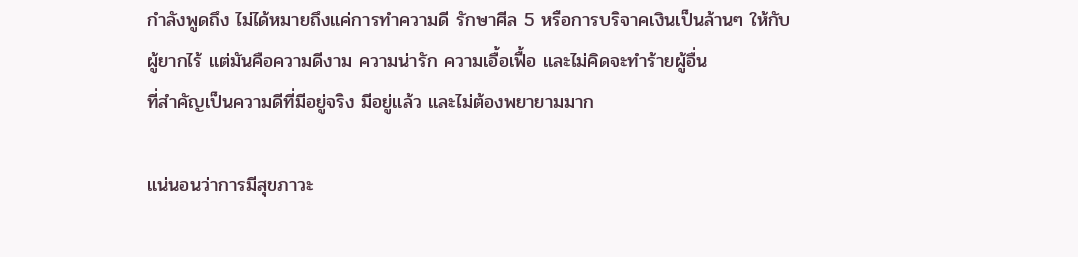กำลังพูดถึง ไม่ได้หมายถึงแค่การทำความดี รักษาศีล 5 หรือการบริจาคเงินเป็นล้านๆ ให้กับผู้ยากไร้ แต่มันคือความดีงาม ความน่ารัก ความเอื้อเฟื้อ และไม่คิดจะทำร้ายผู้อื่น
ที่สำคัญเป็นความดีที่มีอยู่จริง มีอยู่แล้ว และไม่ต้องพยายามมาก

แน่นอนว่าการมีสุขภาวะ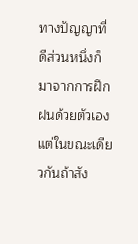ทางปัญญาที่ดีส่วนหนึ่งก็มาจากการฝึกฝนด้วยตัวเอง แต่ในขณะเดียวกันถ้าสัง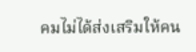คมไม่ได้ส่งเสริมให้คน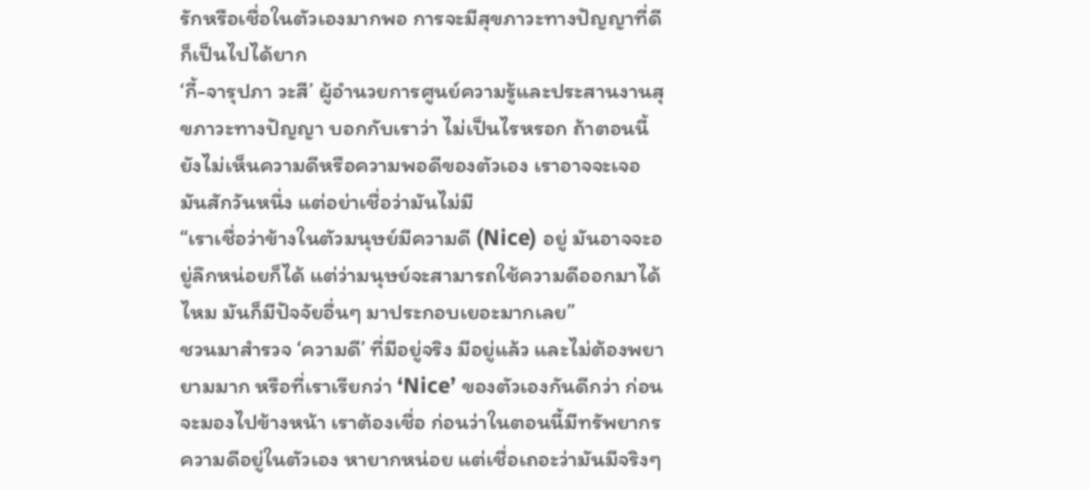รักหรือเชื่อในตัวเองมากพอ การจะมีสุขภาวะทางปัญญาที่ดีก็เป็นไปได้ยาก
‘กี้-จารุปภา วะสี’ ผู้อำนวยการศูนย์ความรู้และประสานงานสุขภาวะทางปัญญา บอกกับเราว่า ไม่เป็นไรหรอก ถ้าตอนนี้ยังไม่เห็นความดีหรือความพอดีของตัวเอง เราอาจจะเจอมันสักวันหนึ่ง แต่อย่าเชื่อว่ามันไม่มี
“เราเชื่อว่าข้างในตัวมนุษย์มีความดี (Nice) อยู่ มันอาจจะอยู่ลึกหน่อยก็ได้ แต่ว่ามนุษย์จะสามารถใช้ความดีออกมาได้ไหม มันก็มีปัจจัยอื่นๆ มาประกอบเยอะมากเลย”
ชวนมาสำรวจ ‘ความดี’ ที่มีอยู่จริง มีอยู่แล้ว และไม่ต้องพยายามมาก หรือที่เราเรียกว่า ‘Nice’ ของตัวเองกันดีกว่า ก่อนจะมองไปข้างหน้า เราต้องเชื่อ ก่อนว่าในตอนนี้มีทรัพยากรความดีอยู่ในตัวเอง หายากหน่อย แต่เชื่อเถอะว่ามันมีจริงๆ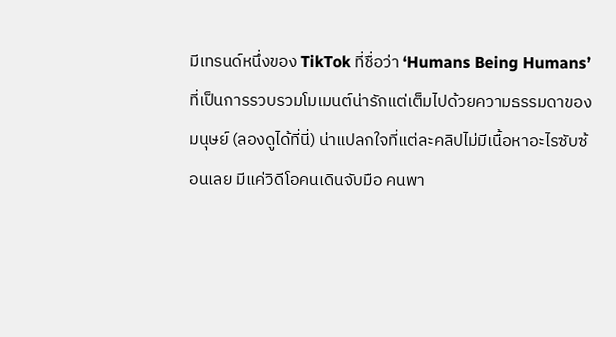มีเทรนด์หนึ่งของ TikTok ที่ชื่อว่า ‘Humans Being Humans’ ที่เป็นการรวบรวมโมเมนต์น่ารักแต่เต็มไปด้วยความธรรมดาของมนุษย์ (ลองดูได้ที่นี่) น่าแปลกใจที่แต่ละคลิปไม่มีเนื้อหาอะไรซับซ้อนเลย มีแค่วิดีโอคนเดินจับมือ คนพา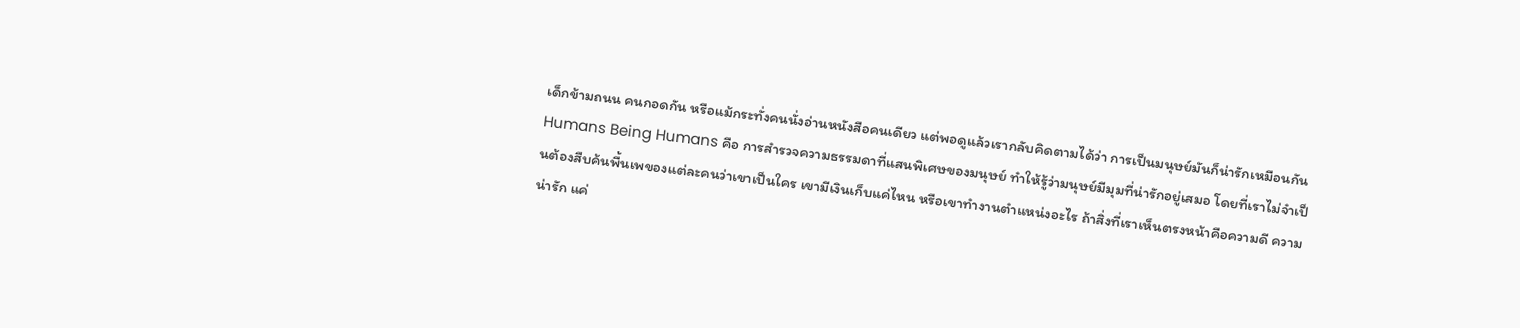เด็กข้ามถนน คนกอดกัน หรือแม้กระทั่งคนนั่งอ่านหนังสือคนเดียว แต่พอดูแล้วเรากลับคิดตามได้ว่า การเป็นมนุษย์มันก็น่ารักเหมือนกัน
Humans Being Humans คือ การสำรวจความธรรมดาที่แสนพิเศษของมนุษย์ ทำให้รู้ว่ามนุษย์มีมุมที่น่ารักอยู่เสมอ โดยที่เราไม่จำเป็นต้องสืบค้นพื้นเพของแต่ละคนว่าเขาเป็นใคร เขามีเงินเก็บแค่ไหน หรือเขาทำงานตำแหน่งอะไร ถ้าสิ่งที่เราเห็นตรงหน้าคือความดี ความน่ารัก แค่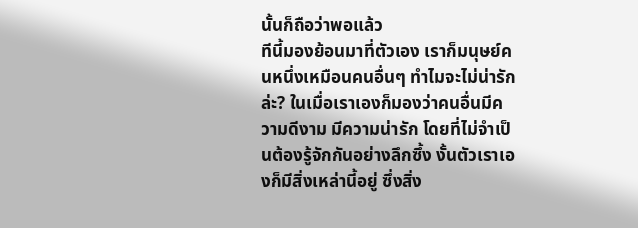นั้นก็ถือว่าพอแล้ว
ทีนี้มองย้อนมาที่ตัวเอง เราก็มนุษย์คนหนึ่งเหมือนคนอื่นๆ ทำไมจะไม่น่ารักล่ะ? ในเมื่อเราเองก็มองว่าคนอื่นมีความดีงาม มีความน่ารัก โดยที่ไม่จำเป็นต้องรู้จักกันอย่างลึกซึ้ง งั้นตัวเราเองก็มีสิ่งเหล่านี้อยู่ ซึ่งสิ่ง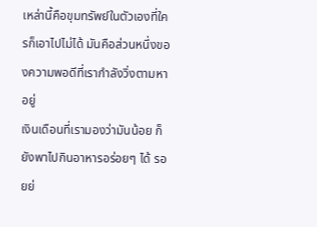เหล่านี้คือขุมทรัพย์ในตัวเองที่ใครก็เอาไปไม่ได้ มันคือส่วนหนึ่งของความพอดีที่เรากำลังวิ่งตามหาอยู่
เงินเดือนที่เรามองว่ามันน้อย ก็ยังพาไปกินอาหารอร่อยๆ ได้ รอยย่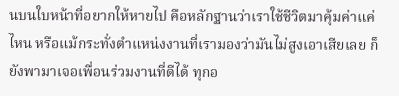นบนใบหน้าที่อยากให้หายไป คือหลักฐานว่าเราใช้ชีวิตมาคุ้มค่าแค่ไหน หรือแม้กระทั่งตำแหน่งงานที่เรามองว่ามันไม่สูงเอาเสียเลย ก็ยังพามาเจอเพื่อนร่วมงานที่ดีได้ ทุกอ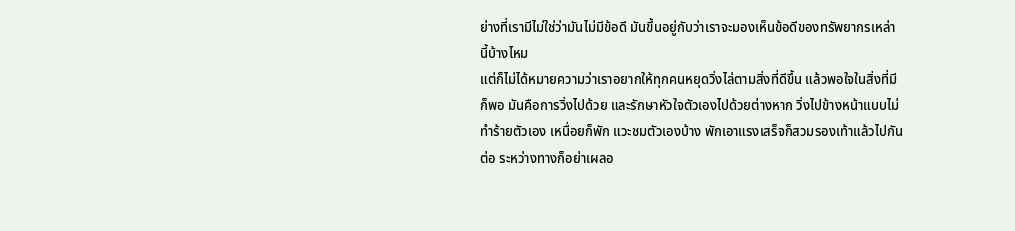ย่างที่เรามีไม่ใช่ว่ามันไม่มีข้อดี มันขึ้นอยู่กับว่าเราจะมองเห็นข้อดีของทรัพยากรเหล่านี้บ้างไหม
แต่ก็ไม่ได้หมายความว่าเราอยากให้ทุกคนหยุดวิ่งไล่ตามสิ่งที่ดีขึ้น แล้วพอใจในสิ่งที่มีก็พอ มันคือการวิ่งไปด้วย และรักษาหัวใจตัวเองไปด้วยต่างหาก วิ่งไปข้างหน้าแบบไม่ทำร้ายตัวเอง เหนื่อยก็พัก แวะชมตัวเองบ้าง พักเอาแรงเสร็จก็สวมรองเท้าแล้วไปกันต่อ ระหว่างทางก็อย่าเผลอ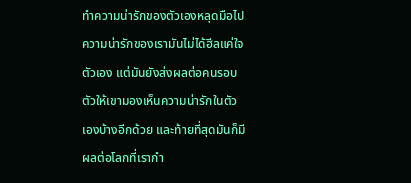ทำความน่ารักของตัวเองหลุดมือไป
ความน่ารักของเรามันไม่ได้ฮีลแค่ใจตัวเอง แต่มันยังส่งผลต่อคนรอบตัวให้เขามองเห็นความน่ารักในตัวเองบ้างอีกด้วย และท้ายที่สุดมันก็มีผลต่อโลกที่เรากำ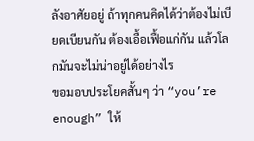ลังอาศัยอยู่ ถ้าทุกคนคิดได้ว่าต้องไม่เบียดเบียนกัน ต้องเอื้อเฟื้อแก่กัน แล้วโลกมันจะไม่น่าอยู่ได้อย่างไร
ขอมอบประโยคสั้นๆ ว่า “you’re enough” ให้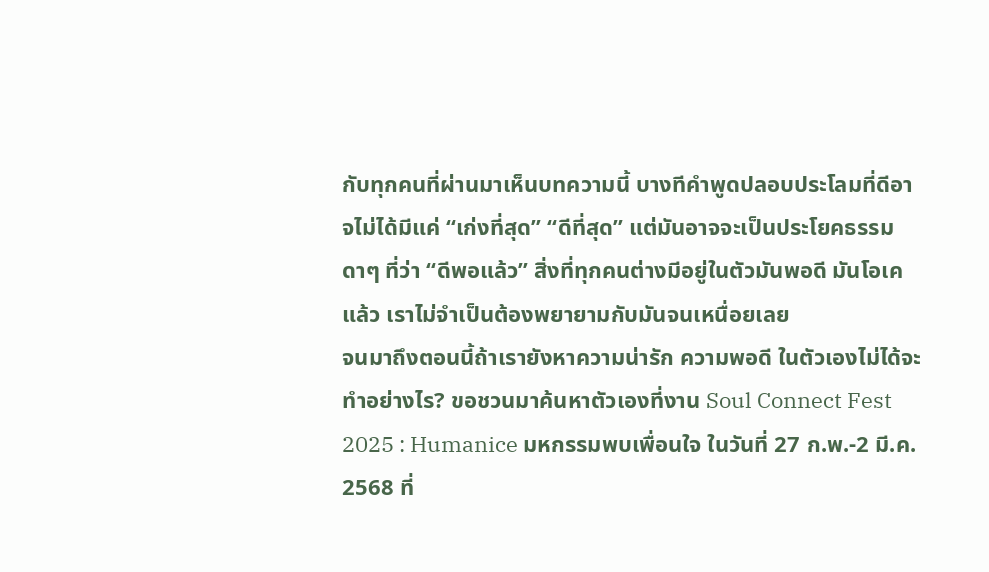กับทุกคนที่ผ่านมาเห็นบทความนี้ บางทีคำพูดปลอบประโลมที่ดีอาจไม่ได้มีแค่ “เก่งที่สุด” “ดีที่สุด” แต่มันอาจจะเป็นประโยคธรรมดาๆ ที่ว่า “ดีพอแล้ว” สิ่งที่ทุกคนต่างมีอยู่ในตัวมันพอดี มันโอเคแล้ว เราไม่จำเป็นต้องพยายามกับมันจนเหนื่อยเลย
จนมาถึงตอนนี้ถ้าเรายังหาความน่ารัก ความพอดี ในตัวเองไม่ได้จะทำอย่างไร? ขอชวนมาค้นหาตัวเองที่งาน Soul Connect Fest 2025 : Humanice มหกรรมพบเพื่อนใจ ในวันที่ 27 ก.พ.-2 มี.ค. 2568 ที่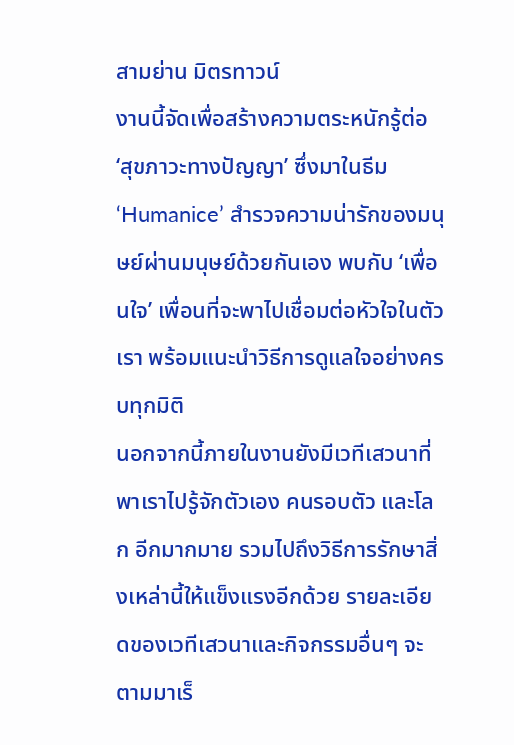สามย่าน มิตรทาวน์
งานนี้จัดเพื่อสร้างความตระหนักรู้ต่อ ‘สุขภาวะทางปัญญา’ ซึ่งมาในธีม ‘Humanice’ สำรวจความน่ารักของมนุษย์ผ่านมนุษย์ด้วยกันเอง พบกับ ‘เพื่อนใจ’ เพื่อนที่จะพาไปเชื่อมต่อหัวใจในตัวเรา พร้อมแนะนำวิธีการดูแลใจอย่างครบทุกมิติ
นอกจากนี้ภายในงานยังมีเวทีเสวนาที่พาเราไปรู้จักตัวเอง คนรอบตัว และโลก อีกมากมาย รวมไปถึงวิธีการรักษาสิ่งเหล่านี้ให้แข็งแรงอีกด้วย รายละเอียดของเวทีเสวนาและกิจกรรมอื่นๆ จะตามมาเร็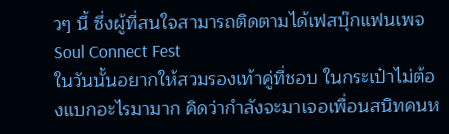วๆ นี้ ซึ่งผู้ที่สนใจสามารถติดตามได้เฟสบุ๊กแฟนเพจ Soul Connect Fest
ในวันนั้นอยากให้สวมรองเท้าคู่ที่ชอบ ในกระเป๋าไม่ต้องแบกอะไรมามาก คิดว่ากำลังจะมาเจอเพื่อนสนิทคนห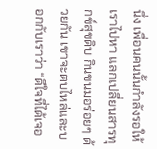นึ่ง เพื่อนคนนั้นกำลังรอให้เราไปหา แลกเปลี่ยนสารทุกข์สุขดิบ กินขนมอร่อยๆ ด้วยกัน เขาจะตบไหล่และบอกกับเราว่า “ดีใจที่ได้เจอ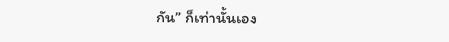กัน” ก็เท่านั้นเอง